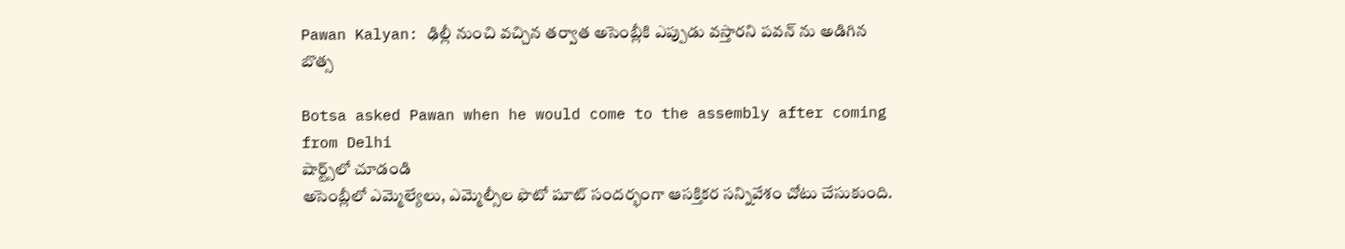Pawan Kalyan: ఢిల్లీ నుంచి వచ్చిన తర్వాత అసెంబ్లీకి ఎప్పుడు వస్తారని పవన్ ను అడిగిన బొత్స

Botsa asked Pawan when he would come to the assembly after coming from Delhi
షార్ట్స్‌లో చూడండి
అసెంబ్లీలో ఎమ్మెల్యేలు, ఎమ్మెల్సీల ఫొటో షూట్ సందర్భంగా ఆసక్తికర సన్నివేశం చోటు చేసుకుంది.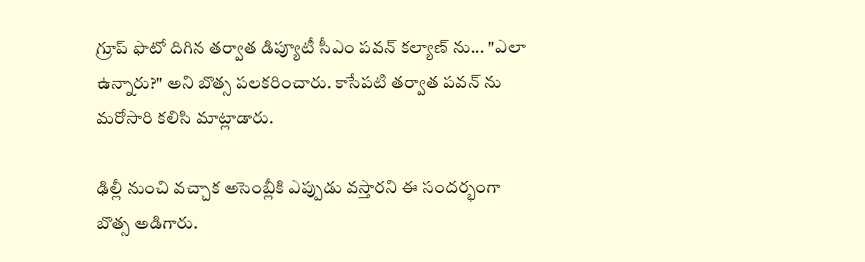గ్రూప్ ఫొటో దిగిన తర్వాత డిప్యూటీ సీఎం పవన్ కల్యాణ్ ను... "ఎలా ఉన్నారు?" అని బొత్స పలకరించారు. కాసేపటి తర్వాత పవన్ ను మరోసారి కలిసి మాట్లాడారు.

ఢిల్లీ నుంచి వచ్చాక అసెంబ్లీకి ఎప్పుడు వస్తారని ఈ సందర్భంగా బొత్స అడిగారు.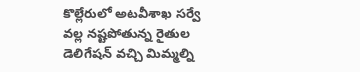కొల్లేరులో అటవీశాఖ సర్వే వల్ల నష్టపోతున్న రైతుల డెలిగేషన్ వచ్చి మిమ్మల్ని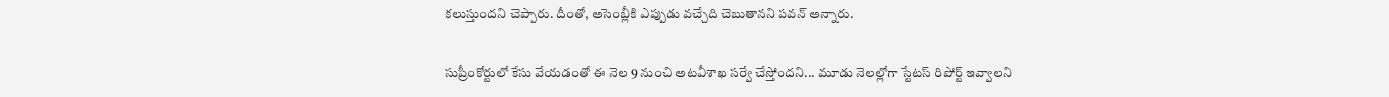కలుస్తుందని చెప్పారు. దీంతో, అసెంబ్లీకి ఎప్పుడు వచ్చేది చెబుతానని పవన్ అన్నారు.

సుప్రీంకోర్టులో కేసు వేయడంతో ఈ నెల 9 నుంచి అటవీశాఖ సర్వే చేస్తోందని... మూడు నెలల్లోగా స్టేటస్ రిపోర్ట్ ఇవ్వాలని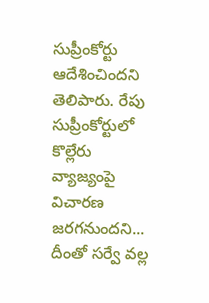సుప్రీంకోర్టు ఆదేశించిందని తెలిపారు. రేపు సుప్రీంకోర్టులో కొల్లేరు వ్యాజ్యంపై విచారణ జరగనుందని... దీంతో సర్వే వల్ల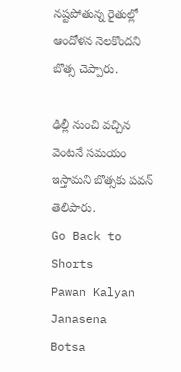నష్టపోతున్న రైతుల్లో ఆందోళన నెలకొందని బొత్స చెప్పారు.

ఢిల్లీ నుంచి వచ్చిన వెంటనే సమయం ఇస్తామని బొత్సకు పవన్ తెలిపారు.
Go Back to Shorts
Pawan Kalyan
Janasena
Botsa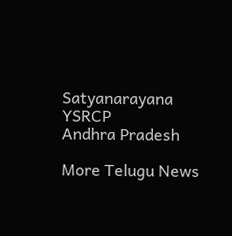Satyanarayana
YSRCP
Andhra Pradesh

More Telugu News